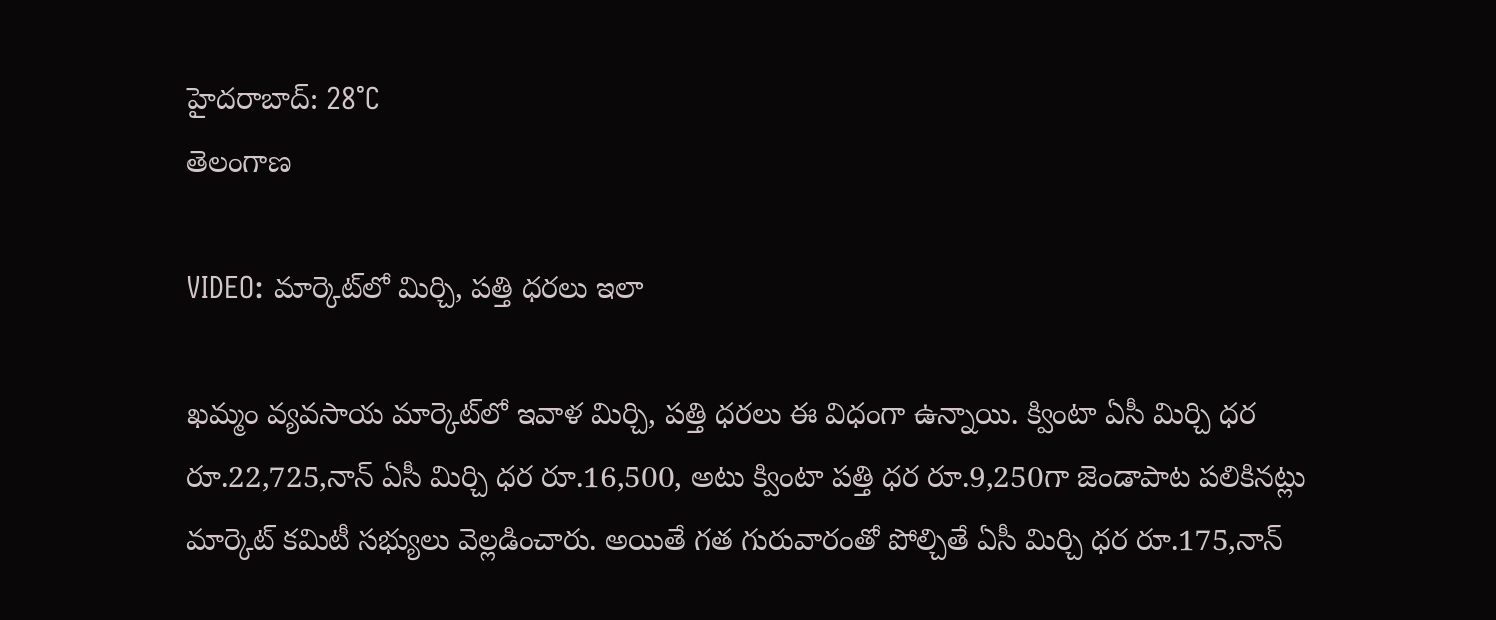హైదరాబాద్: 28°C
తెలంగాణ

VIDEO: మార్కెట్‌లో మిర్చి, పత్తి ధరలు ఇలా

ఖమ్మం వ్యవసాయ మార్కెట్‌లో ఇవాళ మిర్చి, పత్తి ధరలు ఈ విధంగా ఉన్నాయి. క్వింటా ఏసీ మిర్చి ధర రూ.22,725,నాన్ ఏసీ మిర్చి ధర రూ.16,500, అటు క్వింటా పత్తి ధర రూ.9,250గా జెండాపాట పలికినట్లు మార్కెట్ కమిటీ సభ్యులు వెల్లడించారు. అయితే గత గురువారంతో పోల్చితే ఏసీ మిర్చి ధర రూ.175,నాన్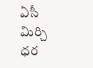ఏసీ మిర్చి ధర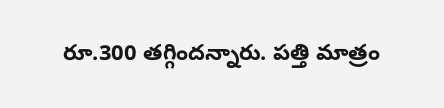రూ.300 తగ్గిందన్నారు. పత్తి మాత్రం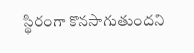స్థిరంగా కొనసాగుతుందని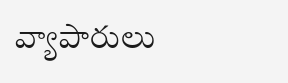వ్యాపారులు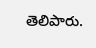తెలిపారు.